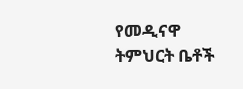የመዲናዋ ትምህርት ቤቶች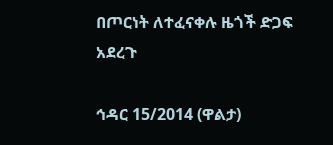በጦርነት ለተፈናቀሉ ዜጎች ድጋፍ አደረጉ

ኅዳር 15/2014 (ዋልታ)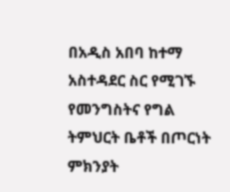በአዲስ አበባ ከተማ አስተዳደር ስር የሚገኙ የመንግስትና የግል ትምህርት ቤቶች በጦርነት ምክንያት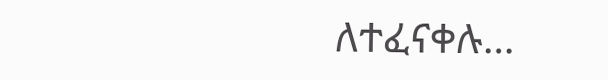ለተፈናቀሉ…